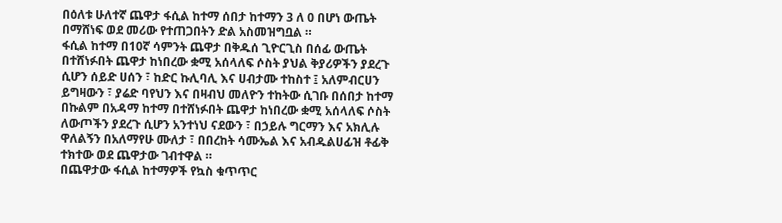በዕለቱ ሁለተኛ ጨዋታ ፋሲል ከተማ ሰበታ ከተማን 3 ለ 0 በሆነ ውጤት በማሸነፍ ወደ መሪው የተጠጋበትን ድል አስመዝግቧል ።
ፋሲል ከተማ በ10ኛ ሳምንት ጨዋታ በቅዱሰ ጊዮርጊስ በሰፊ ውጤት በተሸነፉበት ጨዋታ ከነበረው ቋሚ አሰላለፍ ሶስት ያህል ቅያሪዎችን ያደረጉ ሲሆን ሰይድ ሀሰን ፣ ከድር ኩሊባሊ እና ሀብታሙ ተከስተ ፤ አለምብርሀን ይግዛውን ፣ ያሬድ ባየህን እና በዛብህ መለዮን ተከትው ሲገቡ በሰበታ ከተማ በኩልም በአዳማ ከተማ በተሸነፉበት ጨዋታ ከነበረው ቋሚ አሰላለፍ ሶስት ለውጦችን ያደረጉ ሲሆን አንተነህ ናደውን ፣ በኃይሉ ግርማን እና አክሊሉ ዋለልኝን በአለማየሁ ሙለታ ፣ በበረከት ሳሙኤል እና አብዱልሀፊዝ ቶፊቅ ተክተው ወደ ጨዋታው ገብተዋል ።
በጨዋታው ፋሲል ከተማዎች የኳስ ቁጥጥር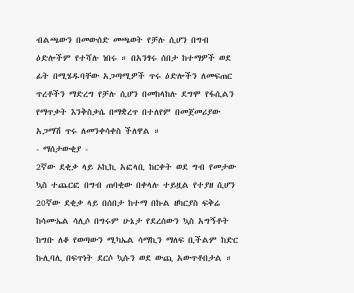ብልጫውን በመውሰድ መጫወት የቻሉ ሲሆን በግብ ዕድሎችም የተሻሉ ነበሩ ። በአንፃሩ ሰበታ ከተማዎች ወደ ፊት በሚሄዱባቸው አጋጣሚዎች ጥሩ ዕድሎችን ለመፍጠር ጥረቶችን ማድረግ የቻሉ ሲሆን በመከላከሉ ደግሞ የፋሲልን የማጥቃት እንቅስቃሴ በማቋረጥ በተለየም በመጀመሪያው አጋማሽ ጥሩ ለመንቀሳቀስ ችለዋል ።
- ማሰታውቂያ -
2ኛው ደቂቃ ላይ ኦኪኪ አፎላቢ ከርቀት ወደ ግብ የመታው ኳስ ተጨርፎ በግብ ጠባቂው በቀላሉ ተይዟል የተያዘ ሲሆን 20ኛው ደቂቃ ላይ በሰበታ ከተማ በኩል ዘካርያስ ፍቅሬ ከሳሙኤል ሳሊሶ በግሩም ሁኔታ የደረሰውን ኳስ አግኝቶት ከግቡ ለቆ የወጣውን ሚካኤል ሳማኪን ማለፍ ቢችልም ከድር ኩሊባሊ በፍጥነት ደርሶ ኳሱን ወደ ውጪ አውጥቶበታል ።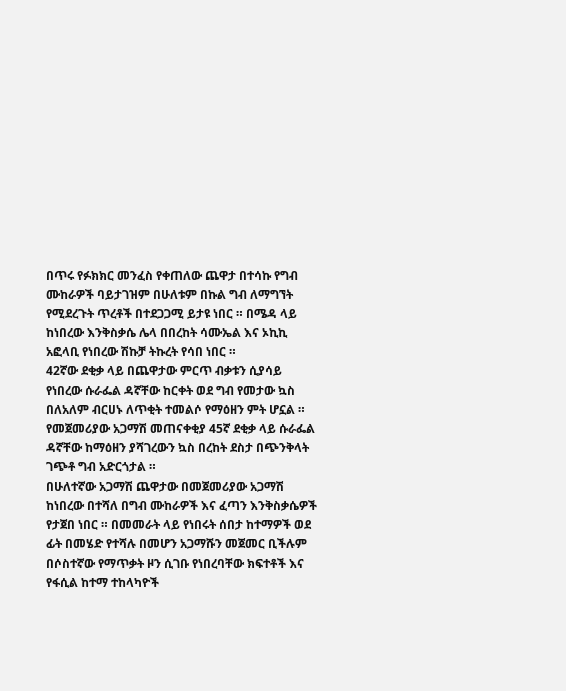በጥሩ የፉክክር መንፈስ የቀጠለው ጨዋታ በተሳኩ የግብ ሙከራዎች ባይታገዝም በሁለቱም በኩል ግብ ለማግኘት የሚደረጉት ጥረቶች በተደጋጋሚ ይታዩ ነበር ። በሜዳ ላይ ከነበረው እንቅስቃሴ ሌላ በበረከት ሳሙኤል እና ኦኪኪ አፎላቢ የነበረው ሽኩቻ ትኩረት የሳበ ነበር ።
42ኛው ደቂቃ ላይ በጨዋታው ምርጥ ብቃቱን ሲያሳይ የነበረው ሱራፌል ዳኛቸው ከርቀት ወደ ግብ የመታው ኳስ በለአለም ብርሀኑ ለጥቂት ተመልሶ የማዕዘን ምት ሆኗል ። የመጀመሪያው አጋማሽ መጠናቀቂያ 45ኛ ደቂቃ ላይ ሱራፌል ዳኛቸው ከማዕዘን ያሻገረውን ኳስ በረከት ደስታ በጭንቅላት ገጭቶ ግብ አድርጎታል ።
በሁለተኛው አጋማሽ ጨዋታው በመጀመሪያው አጋማሽ ከነበረው በተሻለ በግብ ሙከራዎች እና ፈጣን እንቅስቃሴዎች የታጀበ ነበር ። በመመራት ላይ የነበሩት ሰበታ ከተማዎች ወደ ፊት በመሄድ የተሻሉ በመሆን አጋማሹን መጀመር ቢችሉም በሶስተኛው የማጥቃት ዞን ሲገቡ የነበረባቸው ክፍተቶች እና የፋሲል ከተማ ተከላካዮች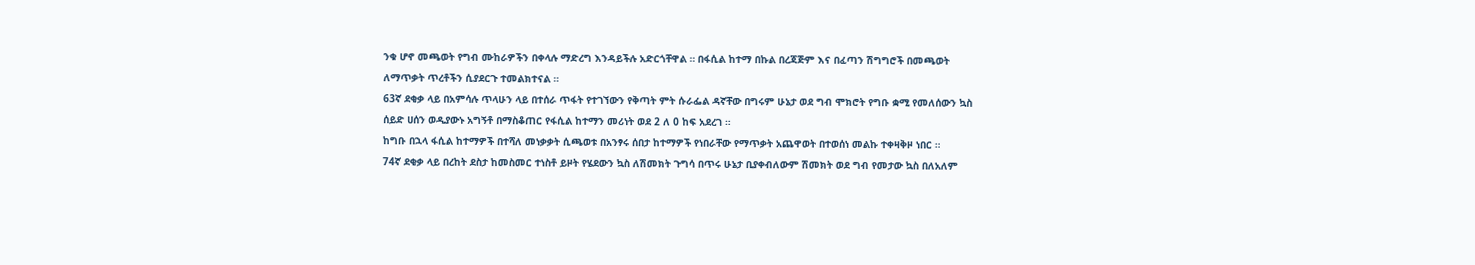ንቁ ሆኖ መጫወት የግብ ሙከራዎችን በቀላሉ ማድረግ እንዳይችሉ አድርጎቸዋል ። በፋሲል ከተማ በኩል በረጃጅም እና በፈጣን ሽግግሮች በመጫወት ለማጥቃት ጥረቶችን ሲያደርጉ ተመልክተናል ።
63ኛ ደቂቃ ላይ በአምሳሉ ጥላሁን ላይ በተሰራ ጥፋት የተገኘውን የቅጣት ምት ሱራፌል ዳኛቸው በግሩም ሁኔታ ወደ ግብ ሞክሮት የግቡ ቋሚ የመለሰውን ኳስ ሰይድ ሀሰን ወዲያውኑ አግኝቶ በማስቆጠር የፋሲል ከተማን መሪነት ወደ 2 ለ 0 ከፍ አደረገ ።
ከግቡ በኋላ ፋሲል ከተማዎች በተሻለ መነቃቃት ሲጫወቱ በአንፃሩ ሰበታ ከተማዎች የነበራቸው የማጥቃት አጨዋወት በተወሰነ መልኩ ተቀዛቅዞ ነበር ።
74ኛ ደቂቃ ላይ በረከት ደስታ ከመስመር ተነስቶ ይዞት የሄደውን ኳስ ለሽመክት ጉግሳ በጥሩ ሁኔታ ቢያቀብለውም ሽመክት ወደ ግብ የመታው ኳስ በለአለም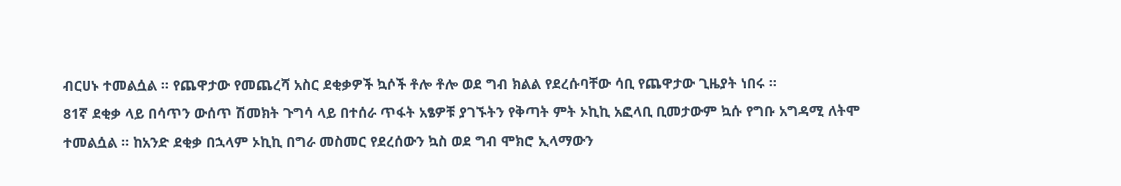ብርሀኑ ተመልሷል ። የጨዋታው የመጨረሻ አስር ደቂቃዎች ኳሶች ቶሎ ቶሎ ወደ ግብ ክልል የደረሱባቸው ሳቢ የጨዋታው ጊዜያት ነበሩ ።
81ኛ ደቂቃ ላይ በሳጥን ውሰጥ ሽመክት ጉግሳ ላይ በተሰራ ጥፋት አፄዎቹ ያገኙትን የቅጣት ምት ኦኪኪ አፎላቢ ቢመታውም ኳሱ የግቡ አግዳሚ ለትሞ ተመልሷል ። ከአንድ ደቂቃ በኋላም ኦኪኪ በግራ መስመር የደረሰውን ኳስ ወደ ግብ ሞክሮ ኢላማውን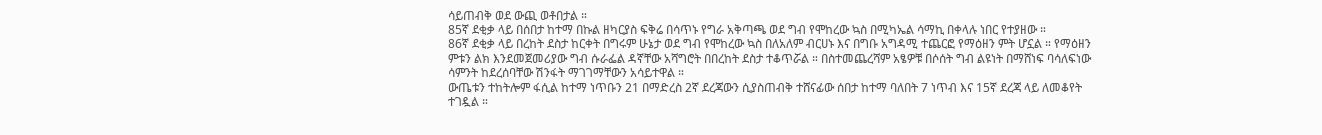ሳይጠብቅ ወደ ውጪ ወቶበታል ።
85ኛ ደቂቃ ላይ በሰበታ ከተማ በኩል ዘካርያስ ፍቅሬ በሳጥኑ የግራ አቅጣጫ ወደ ግብ የሞከረው ኳስ በሚካኤል ሳማኪ በቀላሉ ነበር የተያዘው ።
86ኛ ደቂቃ ላይ በረከት ደስታ ከርቀት በግሩም ሁኔታ ወደ ግብ የሞከረው ኳስ በለአለም ብርሀኑ እና በግቡ አግዳሚ ተጨርፎ የማዕዘን ምት ሆኗል ። የማዕዘን ምቱን ልክ እንደመጀመሪያው ግብ ሱራፌል ዳኛቸው አሻግሮት በበረከት ደስታ ተቆጥሯል ። በስተመጨረሻም አፄዎቹ በሶሰት ግብ ልዩነት በማሸነፍ ባሳለፍነው ሳምንት ከደረሰባቸው ሽንፋት ማገገማቸውን አሳይተዋል ።
ውጤቱን ተከትሎም ፋሲል ከተማ ነጥቡን 21 በማድረስ 2ኛ ደረጃውን ሲያስጠብቅ ተሸናፊው ሰበታ ከተማ ባለበት 7 ነጥብ እና 15ኛ ደረጃ ላይ ለመቆየት ተገዷል ።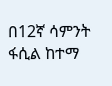በ12ኛ ሳምንት ፋሲል ከተማ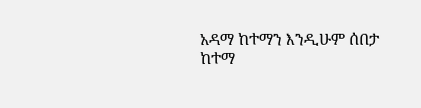አዳማ ከተማን እንዲሁም ሰበታ ከተማ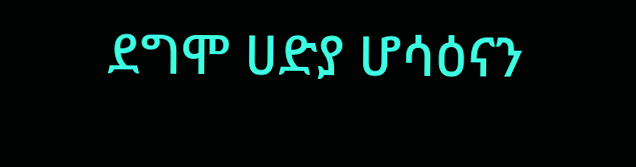ደግሞ ሀድያ ሆሳዕናን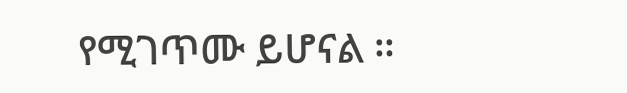የሚገጥሙ ይሆናል ።